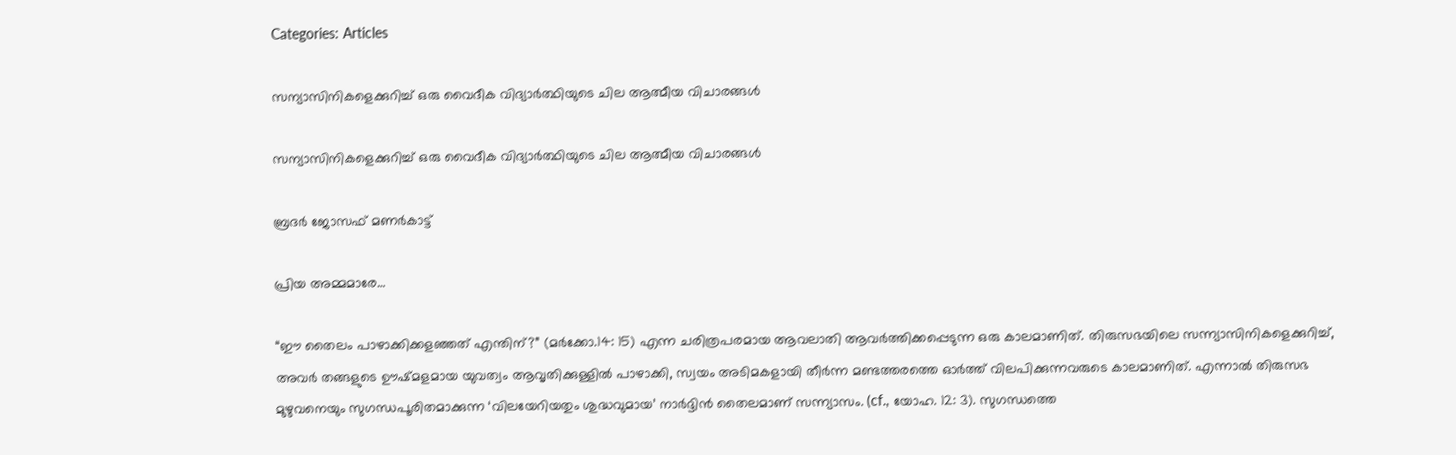Categories: Articles

സന്യാസിനികളെക്കുറിച്ച് ഒരു വൈദീക വിദ്യാർത്ഥിയുടെ ചില ആത്മീയ വിചാരങ്ങൾ

സന്യാസിനികളെക്കുറിച്ച് ഒരു വൈദീക വിദ്യാർത്ഥിയുടെ ചില ആത്മീയ വിചാരങ്ങൾ

ബ്രദർ ജോസഫ് മണർകാട്ട്

പ്രിയ അമ്മമാരേ…

“ഈ തൈലം പാഴാക്കിക്കളഞ്ഞത് എന്തിന്?” (മർക്കോ.14: 15) എന്ന ചരിത്രപരമായ ആവലാതി ആവർത്തിക്കപ്പെടുന്ന ഒരു കാലമാണിത്. തിരുസഭയിലെ സന്ന്യാസിനികളെക്കുറിച്ച്, അവർ തങ്ങളുടെ ഊഷ്മളമായ യുവത്വം ആവൃതിക്കുള്ളിൽ പാഴാക്കി, സ്വയം അടിമകളായി തീർന്ന മണ്ടത്തരത്തെ ഓർത്ത് വിലപിക്കുന്നവരുടെ കാലമാണിത്. എന്നാൽ തിരുസഭ മുഴുവനെയും സുഗന്ധപൂരിതമാക്കുന്ന ‘വിലയേറിയതും ശുദ്ധവുമായ’ നാർദ്ദിൻ തൈലമാണ് സന്ന്യാസം. (cf., യോഹ. 12: 3). സുഗന്ധത്തെ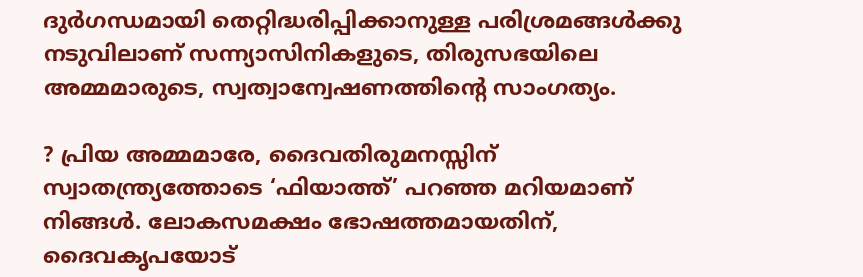ദുർഗന്ധമായി തെറ്റിദ്ധരിപ്പിക്കാനുള്ള പരിശ്രമങ്ങൾക്കു നടുവിലാണ് സന്ന്യാസിനികളുടെ, തിരുസഭയിലെ അമ്മമാരുടെ, സ്വത്വാന്വേഷണത്തിന്റെ സാംഗത്യം.

? പ്രിയ അമ്മമാരേ, ദൈവതിരുമനസ്സിന് സ്വാതന്ത്ര്യത്തോടെ ‘ഫിയാത്ത്’ പറഞ്ഞ മറിയമാണ് നിങ്ങൾ. ലോകസമക്ഷം ഭോഷത്തമായതിന്, ദൈവകൃപയോട്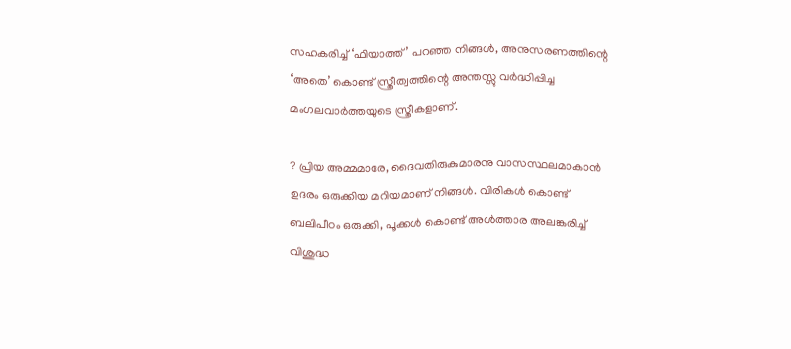സഹകരിച്ച് ‘ഫിയാത്ത്’ പറഞ്ഞ നിങ്ങൾ, അനുസരണത്തിന്റെ ‘അതെ’ കൊണ്ട് സ്ത്രീത്വത്തിന്റെ അന്തസ്സു വർദ്ധിപ്പിച്ച മംഗലവാർത്തയുടെ സ്ത്രീകളാണ്.

? പ്രിയ അമ്മമാരേ, ദൈവതിരുകുമാരനു വാസസ്ഥലമാകാൻ ഉദരം ഒരുക്കിയ മറിയമാണ് നിങ്ങൾ. വിരികൾ കൊണ്ട് ബലിപീഠം ഒരുക്കി, പൂക്കൾ കൊണ്ട് അൾത്താര അലങ്കരിച്ച് വിശുദ്ധ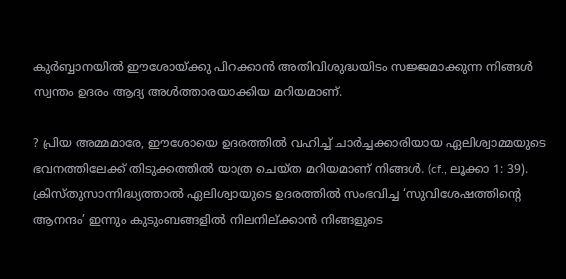കുർബ്ബാനയിൽ ഈശോയ്ക്കു പിറക്കാൻ അതിവിശുദ്ധയിടം സജ്ജമാക്കുന്ന നിങ്ങൾ സ്വന്തം ഉദരം ആദ്യ അൾത്താരയാക്കിയ മറിയമാണ്.

? പ്രിയ അമ്മമാരേ, ഈശോയെ ഉദരത്തിൽ വഹിച്ച് ചാർച്ചക്കാരിയായ ഏലിശ്വാമ്മയുടെ ഭവനത്തിലേക്ക് തിടുക്കത്തിൽ യാത്ര ചെയ്ത മറിയമാണ് നിങ്ങൾ. (cf., ലൂക്കാ 1: 39). ക്രിസ്തുസാന്നിദ്ധ്യത്താൽ ഏലിശ്വായുടെ ഉദരത്തിൽ സംഭവിച്ച ‘സുവിശേഷത്തിന്റെ ആനന്ദം’ ഇന്നും കുടുംബങ്ങളിൽ നിലനില്ക്കാൻ നിങ്ങളുടെ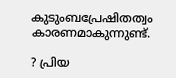കുടുംബപ്രേഷിതത്വം കാരണമാകുന്നുണ്ട്.

? പ്രിയ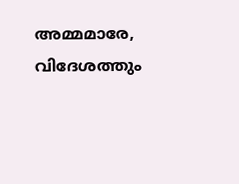അമ്മമാരേ, വിദേശത്തും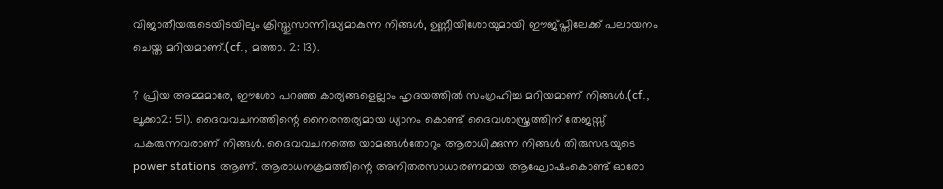വിജാതീയരുടെയിടയിലും ക്രിസ്തുസാന്നിദ്ധ്യമാകുന്ന നിങ്ങൾ, ഉണ്ണീയിശോയുമായി ഈജ്പ്തിലേക്ക് പലായനം ചെയ്ത മറിയമാണ്.(cf., മത്താ. 2: 13).

? പ്രിയ അമ്മമാരേ, ഈശോ പറഞ്ഞ കാര്യങ്ങളെല്ലാം ഹൃദയത്തിൽ സംഗ്രഹിച്ച മറിയമാണ് നിങ്ങൾ.(cf., ലൂക്കാ2: 51). ദൈവവചനത്തിന്റെ നൈരന്തര്യമായ ധ്യാനം കൊണ്ട് ദൈവശാസ്ത്രത്തിന് തേജസ്സ് പകരുന്നവരാണ് നിങ്ങൾ. ദൈവവചനത്തെ യാമങ്ങൾതോറും ആരാധിക്കുന്ന നിങ്ങൾ തിരുസഭയുടെ power stations ആണ്. ആരാധനക്രമത്തിന്റെ അനിതരസാധാരണമായ ആഘോഷംകൊണ്ട് ഓരോ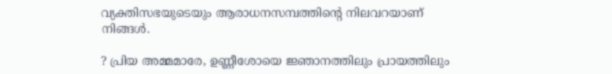വ്യക്തിസഭയുടെയും ആരാധനസമ്പത്തിന്റെ നിലവറയാണ് നിങ്ങൾ.

? പ്രിയ അമ്മമാരേ, ഉണ്ണീശോയെ ജ്ഞാനത്തിലും പ്രായത്തിലും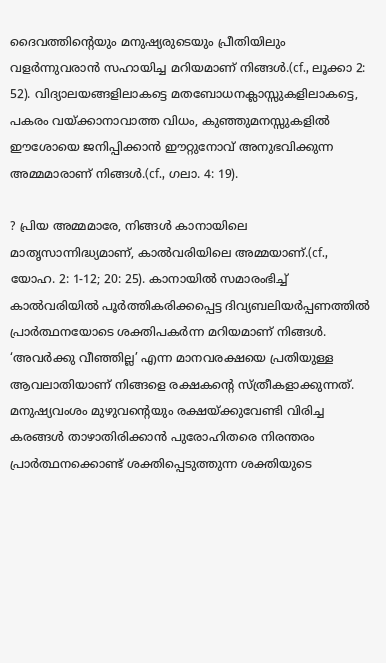ദൈവത്തിന്റെയും മനുഷ്യരുടെയും പ്രീതിയിലും വളർന്നുവരാൻ സഹായിച്ച മറിയമാണ് നിങ്ങൾ.(cf., ലൂക്കാ 2: 52). വിദ്യാലയങ്ങളിലാകട്ടെ മതബോധനക്ലാസ്സുകളിലാകട്ടെ, പകരം വയ്ക്കാനാവാത്ത വിധം, കുഞ്ഞുമനസ്സുകളിൽ ഈശോയെ ജനിപ്പിക്കാൻ ഈറ്റുനോവ് അനുഭവിക്കുന്ന അമ്മമാരാണ് നിങ്ങൾ.(cf., ഗലാ. 4: 19).

? പ്രിയ അമ്മമാരേ, നിങ്ങൾ കാനായിലെ മാതൃസാന്നിദ്ധ്യമാണ്, കാൽവരിയിലെ അമ്മയാണ്.(cf., യോഹ. 2: 1-12; 20: 25). കാനായിൽ സമാരംഭിച്ച് കാൽവരിയിൽ പൂർത്തികരിക്കപ്പെട്ട ദിവ്യബലിയർപ്പണത്തിൽ പ്രാർത്ഥനയോടെ ശക്തിപകർന്ന മറിയമാണ് നിങ്ങൾ. ‘അവർക്കു വീഞ്ഞില്ല’ എന്ന മാനവരക്ഷയെ പ്രതിയുള്ള ആവലാതിയാണ് നിങ്ങളെ രക്ഷകന്റെ സ്ത്രീകളാക്കുന്നത്. മനുഷ്യവംശം മുഴുവന്റെയും രക്ഷയ്ക്കുവേണ്ടി വിരിച്ച കരങ്ങൾ താഴാതിരിക്കാൻ പുരോഹിതരെ നിരന്തരം പ്രാർത്ഥനക്കൊണ്ട് ശക്തിപ്പെടുത്തുന്ന ശക്തിയുടെ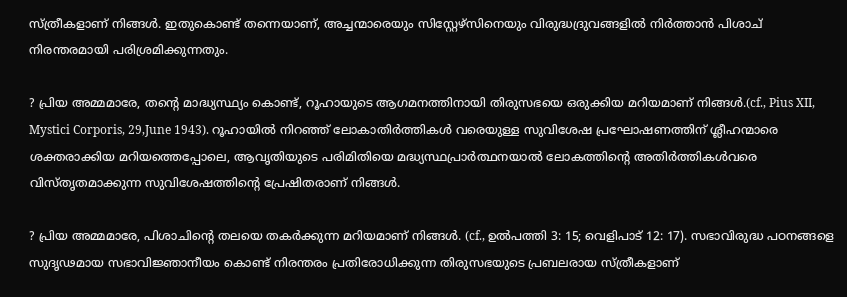സ്ത്രീകളാണ് നിങ്ങൾ. ഇതുകൊണ്ട് തന്നെയാണ്, അച്ചന്മാരെയും സിസ്റ്റേഴ്സിനെയും വിരുദ്ധദ്രുവങ്ങളിൽ നിർത്താൻ പിശാച് നിരന്തരമായി പരിശ്രമിക്കുന്നതും.

? പ്രിയ അമ്മമാരേ, തന്റെ മാദ്ധ്യസ്ഥ്യം കൊണ്ട്, റൂഹായുടെ ആഗമനത്തിനായി തിരുസഭയെ ഒരുക്കിയ മറിയമാണ് നിങ്ങൾ.(cf., Pius XII, Mystici Corporis, 29,June 1943). റൂഹായിൽ നിറഞ്ഞ് ലോകാതിർത്തികൾ വരെയുള്ള സുവിശേഷ പ്രഘോഷണത്തിന് ശ്ലീഹന്മാരെ ശക്തരാക്കിയ മറിയത്തെപ്പോലെ, ആവൃതിയുടെ പരിമിതിയെ മദ്ധ്യസ്ഥപ്രാർത്ഥനയാൽ ലോകത്തിന്റെ അതിർത്തികൾവരെ വിസ്തൃതമാക്കുന്ന സുവിശേഷത്തിന്റെ പ്രേഷിതരാണ് നിങ്ങൾ.

? പ്രിയ അമ്മമാരേ, പിശാചിന്റെ തലയെ തകർക്കുന്ന മറിയമാണ് നിങ്ങൾ. (cf., ഉൽപത്തി 3: 15; വെളിപാട് 12: 17). സഭാവിരുദ്ധ പഠനങ്ങളെ സുദൃഢമായ സഭാവിജ്ഞാനീയം കൊണ്ട് നിരന്തരം പ്രതിരോധിക്കുന്ന തിരുസഭയുടെ പ്രബലരായ സ്ത്രീകളാണ്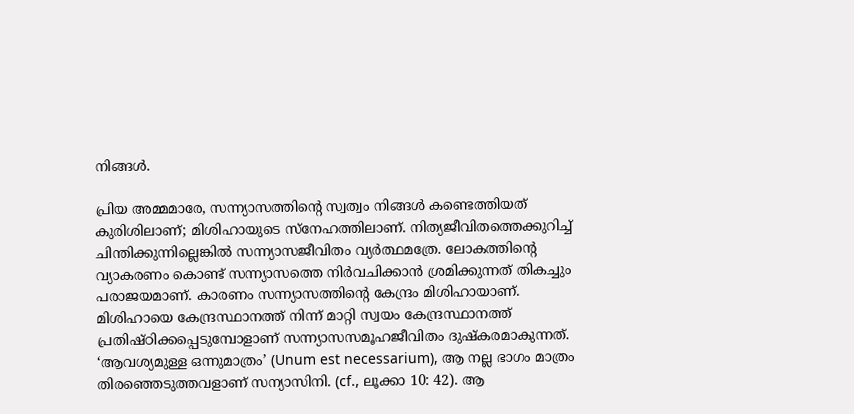നിങ്ങൾ.

പ്രിയ അമ്മമാരേ, സന്ന്യാസത്തിന്റെ സ്വത്വം നിങ്ങൾ കണ്ടെത്തിയത് കുരിശിലാണ്; മിശിഹായുടെ സ്നേഹത്തിലാണ്. നിത്യജീവിതത്തെക്കുറിച്ച് ചിന്തിക്കുന്നില്ലെങ്കിൽ സന്ന്യാസജീവിതം വ്യർത്ഥമത്രേ. ലോകത്തിന്റെ വ്യാകരണം കൊണ്ട് സന്ന്യാസത്തെ നിർവചിക്കാൻ ശ്രമിക്കുന്നത് തികച്ചും പരാജയമാണ്. കാരണം സന്ന്യാസത്തിന്റെ കേന്ദ്രം മിശിഹായാണ്. മിശിഹായെ കേന്ദ്രസ്ഥാനത്ത് നിന്ന് മാറ്റി സ്വയം കേന്ദ്രസ്ഥാനത്ത് പ്രതിഷ്ഠിക്കപ്പെടുമ്പോളാണ് സന്ന്യാസസമൂഹജീവിതം ദുഷ്കരമാകുന്നത്. ‘ആവശ്യമുള്ള ഒന്നുമാത്രം’ (Unum est necessarium), ആ നല്ല ഭാഗം മാത്രം തിരഞ്ഞെടുത്തവളാണ് സന്യാസിനി. (cf., ലൂക്കാ 10: 42). ആ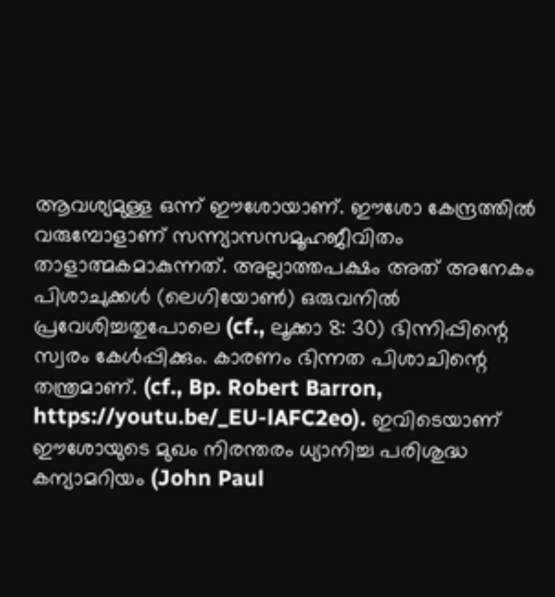ആവശ്യമുള്ള ഒന്ന് ഈശോയാണ്. ഈശോ കേന്ദ്രത്തിൽ വരുമ്പോളാണ് സന്ന്യാസസമൂഹജീവിതം താളാത്മകമാകുന്നത്. അല്ലാത്തപക്ഷം അത് അനേകം പിശാചുക്കൾ (ലെഗിയോൺ) ഒരുവനിൽ പ്രവേശിച്ചതുപോലെ (cf., ലൂക്കാ 8: 30) ഭിന്നിപ്പിന്റെ സ്വരം കേൾപ്പിക്കും. കാരണം ഭിന്നത പിശാചിന്റെ തന്ത്രമാണ്. (cf., Bp. Robert Barron, https://youtu.be/_EU-lAFC2eo). ഇവിടെയാണ് ഈശോയുടെ മുഖം നിരന്തരം ധ്യാനിച്ച പരിശുദ്ധ കന്യാമറിയം (John Paul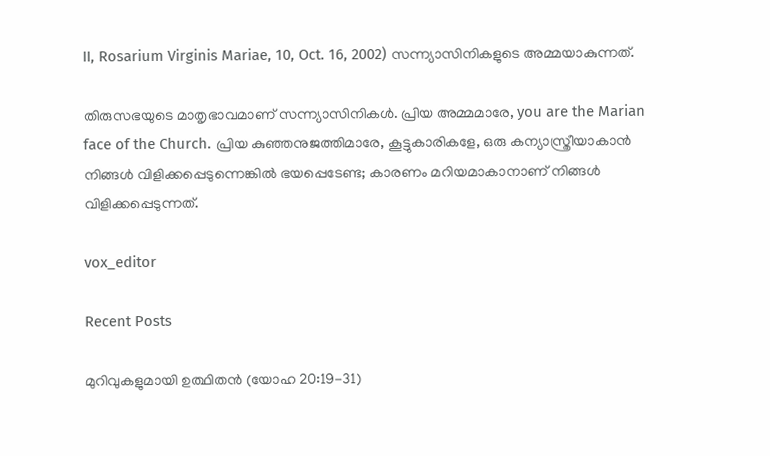II, Rosarium Virginis Mariae, 10, Oct. 16, 2002) സന്ന്യാസിനികളുടെ അമ്മയാകുന്നത്.

തിരുസഭയുടെ മാതൃഭാവമാണ് സന്ന്യാസിനികൾ. പ്രിയ അമ്മമാരേ, you are the Marian face of the Church. പ്രിയ കുഞ്ഞനുജത്തിമാരേ, കൂട്ടുകാരികളേ, ഒരു കന്യാസ്ത്രീയാകാൻ നിങ്ങൾ വിളിക്കപ്പെടുന്നെങ്കിൽ ഭയപ്പെടേണ്ട; കാരണം മറിയമാകാനാണ് നിങ്ങൾ വിളിക്കപ്പെടുന്നത്.

vox_editor

Recent Posts

മുറിവുകളുമായി ഉത്ഥിതൻ (യോഹ 20:19-31)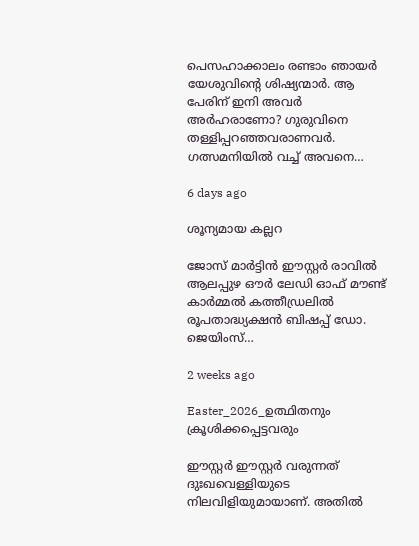പെസഹാക്കാലം രണ്ടാം ഞായർ യേശുവിന്റെ ശിഷ്യന്മാർ. ആ പേരിന് ഇനി അവർ അർഹരാണോ? ഗുരുവിനെ തള്ളിപ്പറഞ്ഞവരാണവർ. ഗത്സമനിയിൽ വച്ച് അവനെ…

6 days ago

ശൂന്യമായ കല്ലറ

ജോസ് മാർട്ടിൻ ഈസ്റ്റർ രാവിൽ ആലപ്പുഴ ഔർ ലേഡി ഓഫ്‌ മൗണ്ട് കാർമ്മൽ കത്തീഡ്രലിൽ രൂപതാദ്ധ്യക്ഷൻ ബിഷപ്പ് ഡോ. ജെയിംസ്…

2 weeks ago

Easter_2026_ഉത്ഥിതനും ക്രൂശിക്കപ്പെട്ടവരും

ഈസ്റ്റർ ഈസ്റ്റർ വരുന്നത് ദുഃഖവെള്ളിയുടെ നിലവിളിയുമായാണ്. അതിൽ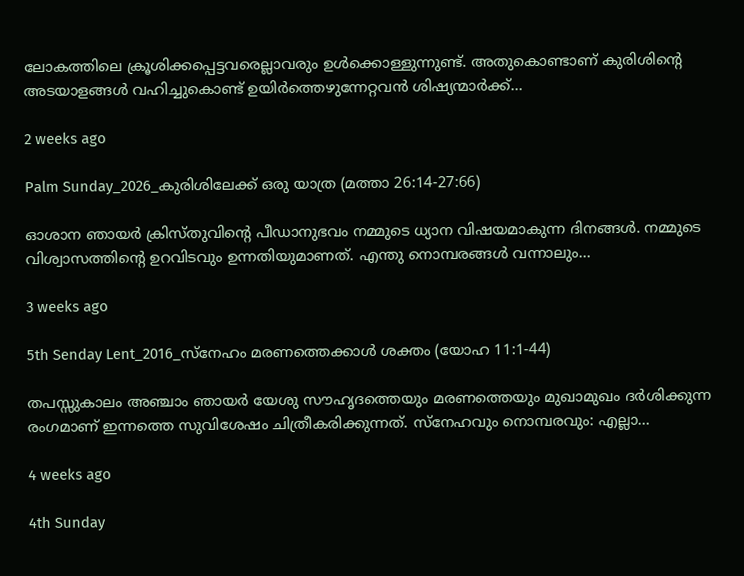ലോകത്തിലെ ക്രൂശിക്കപ്പെട്ടവരെല്ലാവരും ഉൾക്കൊള്ളുന്നുണ്ട്. അതുകൊണ്ടാണ് കുരിശിന്റെ അടയാളങ്ങൾ വഹിച്ചുകൊണ്ട് ഉയിർത്തെഴുന്നേറ്റവൻ ശിഷ്യന്മാർക്ക്…

2 weeks ago

Palm Sunday_2026_കുരിശിലേക്ക് ഒരു യാത്ര (മത്താ 26:14-27:66)

ഓശാന ഞായർ ക്രിസ്തുവിന്റെ പീഡാനുഭവം നമ്മുടെ ധ്യാന വിഷയമാകുന്ന ദിനങ്ങൾ. നമ്മുടെ വിശ്വാസത്തിന്റെ ഉറവിടവും ഉന്നതിയുമാണത്. എന്തു നൊമ്പരങ്ങൾ വന്നാലും…

3 weeks ago

5th Senday Lent_2016_സ്നേഹം മരണത്തെക്കാൾ ശക്തം (യോഹ 11:1-44)

തപസ്സുകാലം അഞ്ചാം ഞായർ യേശു സൗഹൃദത്തെയും മരണത്തെയും മുഖാമുഖം ദർശിക്കുന്ന രംഗമാണ് ഇന്നത്തെ സുവിശേഷം ചിത്രീകരിക്കുന്നത്. സ്നേഹവും നൊമ്പരവും: എല്ലാ…

4 weeks ago

4th Sunday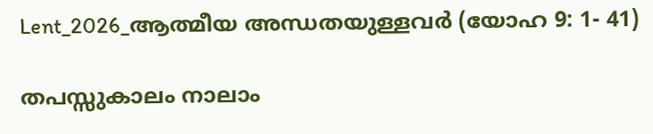Lent_2026_ആത്മീയ അന്ധതയുള്ളവർ (യോഹ 9: 1- 41)

തപസ്സുകാലം നാലാം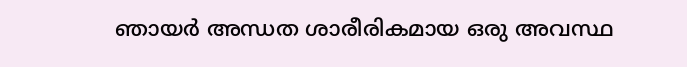ഞായർ അന്ധത ശാരീരികമായ ഒരു അവസ്ഥ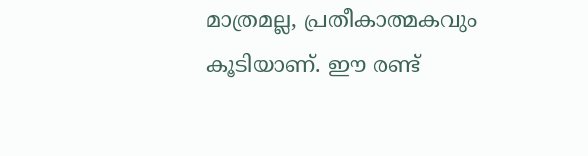മാത്രമല്ല, പ്രതീകാത്മകവും കൂടിയാണ്. ഈ രണ്ട്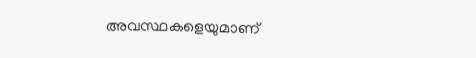അവസ്ഥകളെയുമാണ്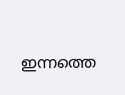ഇന്നത്തെ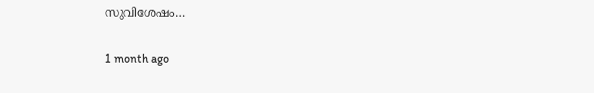സുവിശേഷം…

1 month ago